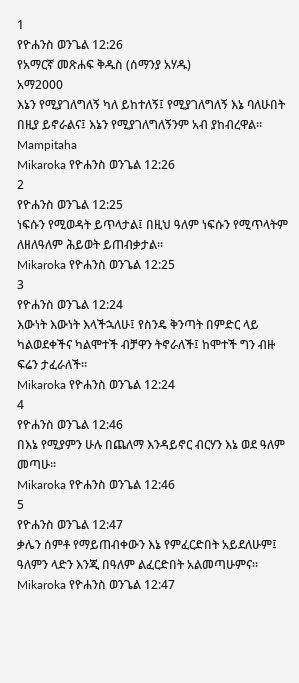1
የዮሐንስ ወንጌል 12:26
የአማርኛ መጽሐፍ ቅዱስ (ሰማንያ አሃዱ)
አማ2000
እኔን የሚያገለግለኝ ካለ ይከተለኝ፤ የሚያገለግለኝ እኔ ባለሁበት በዚያ ይኖራልና፤ እኔን የሚያገለግለኝንም አብ ያከብረዋል።
Mampitaha
Mikaroka የዮሐንስ ወንጌል 12:26
2
የዮሐንስ ወንጌል 12:25
ነፍሱን የሚወዳት ይጥላታል፤ በዚህ ዓለም ነፍሱን የሚጥላትም ለዘለዓለም ሕይወት ይጠብቃታል።
Mikaroka የዮሐንስ ወንጌል 12:25
3
የዮሐንስ ወንጌል 12:24
እውነት እውነት እላችኋለሁ፤ የስንዴ ቅንጣት በምድር ላይ ካልወደቀችና ካልሞተች ብቻዋን ትኖራለች፤ ከሞተች ግን ብዙ ፍሬን ታፈራለች።
Mikaroka የዮሐንስ ወንጌል 12:24
4
የዮሐንስ ወንጌል 12:46
በእኔ የሚያምን ሁሉ በጨለማ እንዳይኖር ብርሃን እኔ ወደ ዓለም መጣሁ።
Mikaroka የዮሐንስ ወንጌል 12:46
5
የዮሐንስ ወንጌል 12:47
ቃሌን ሰምቶ የማይጠብቀውን እኔ የምፈርድበት አይደለሁም፤ ዓለምን ላድን እንጂ በዓለም ልፈርድበት አልመጣሁምና።
Mikaroka የዮሐንስ ወንጌል 12:47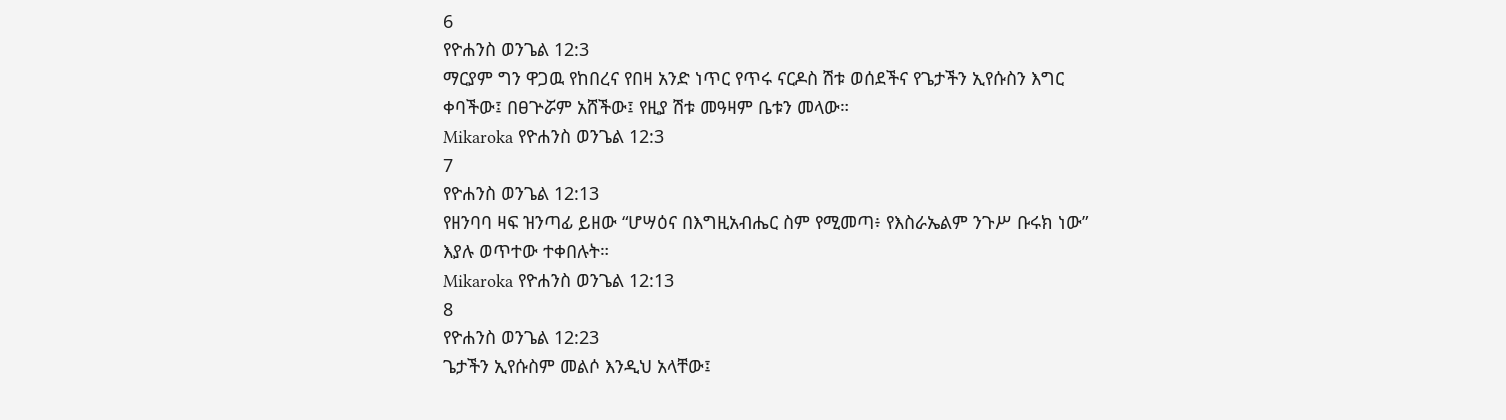6
የዮሐንስ ወንጌል 12:3
ማርያም ግን ዋጋዉ የከበረና የበዛ አንድ ነጥር የጥሩ ናርዶስ ሽቱ ወሰደችና የጌታችን ኢየሱስን እግር ቀባችው፤ በፀጕሯም አሸችው፤ የዚያ ሽቱ መዓዛም ቤቱን መላው።
Mikaroka የዮሐንስ ወንጌል 12:3
7
የዮሐንስ ወንጌል 12:13
የዘንባባ ዛፍ ዝንጣፊ ይዘው “ሆሣዕና በእግዚአብሔር ስም የሚመጣ፥ የእስራኤልም ንጉሥ ቡሩክ ነው” እያሉ ወጥተው ተቀበሉት።
Mikaroka የዮሐንስ ወንጌል 12:13
8
የዮሐንስ ወንጌል 12:23
ጌታችን ኢየሱስም መልሶ እንዲህ አላቸው፤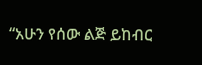“አሁን የሰው ልጅ ይከብር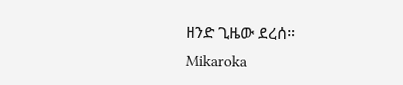ዘንድ ጊዜው ደረሰ።
Mikaroka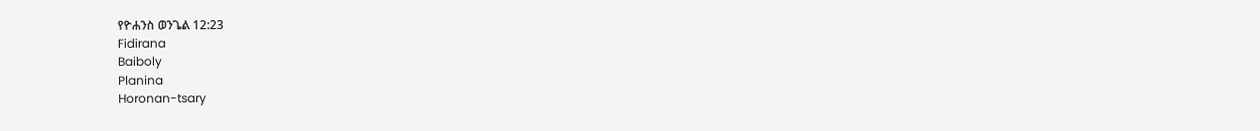የዮሐንስ ወንጌል 12:23
Fidirana
Baiboly
Planina
Horonan-tsary